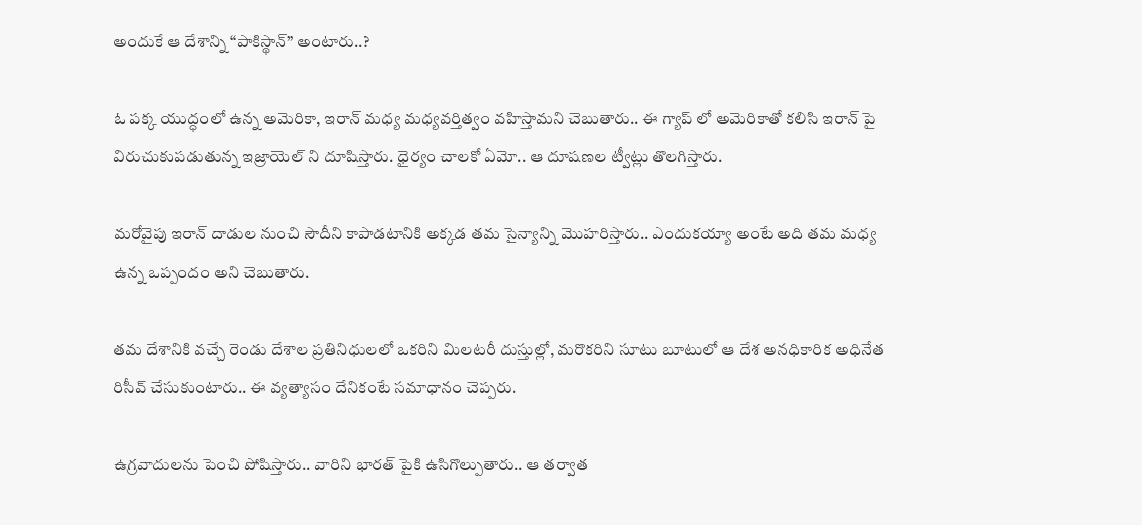అందుకే ఆ దేశాన్ని “పాకిస్థాన్” అంటారు..?

ఓ పక్క యుద్ధంలో ఉన్న అమెరికా, ఇరాన్ మధ్య మధ్యవర్తిత్వం వహిస్తామని చెబుతారు.. ఈ గ్యాప్ లో అమెరికాతో కలిసి ఇరాన్ పై విరుచుకుపడుతున్న ఇజ్రాయెల్ ని దూషిస్తారు. ధైర్యం చాలకో ఏమో.. ఆ దూషణల ట్వీట్లు తొలగిస్తారు.

మరోవైపు ఇరాన్ దాడుల నుంచి సౌదీని కాపాడటానికి అక్కడ తమ సైన్యాన్ని మొహరిస్తారు.. ఎందుకయ్యా అంటే అది తమ మధ్య ఉన్న ఒప్పందం అని చెబుతారు.

తమ దేశానికి వచ్చే రెండు దేశాల ప్రతినిధులలో ఒకరిని మిలటరీ దుస్తుల్లో, మరొకరిని సూటు బూటులో ఆ దేశ అనధికారిక అధినేత రిసీవ్ చేసుకుంటారు.. ఈ వ్యత్యాసం దేనికంటే సమాధానం చెప్పరు.

ఉగ్రవాదులను పెంచి పోషిస్తారు.. వారిని భారత్ పైకి ఉసిగొల్పుతారు.. ఆ తర్వాత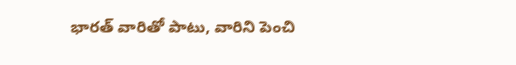భారత్ వారితో పాటు, వారిని పెంచి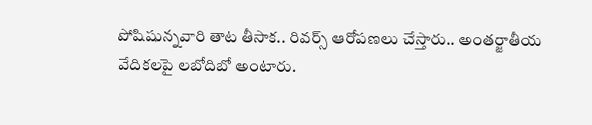పోషిషున్నవారి తాట తీసాక.. రివర్స్ ఆరోపణలు చేస్తారు.. అంతర్జాతీయ వేదికలపై లబోదిబో అంటారు.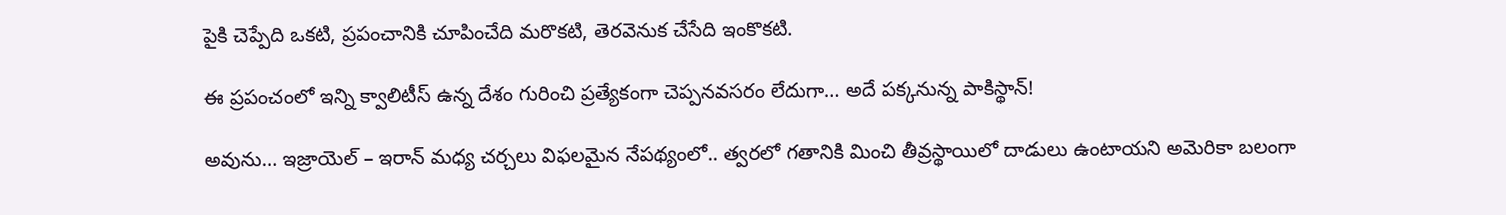పైకి చెప్పేది ఒకటి, ప్రపంచానికి చూపించేది మరొకటి, తెరవెనుక చేసేది ఇంకొకటి.

ఈ ప్రపంచంలో ఇన్ని క్వాలిటీస్ ఉన్న దేశం గురించి ప్రత్యేకంగా చెప్పనవసరం లేదుగా… అదే పక్కనున్న పాకిస్థాన్!

అవును… ఇజ్రాయెల్ – ఇరాన్ మధ్య చర్చలు విఫలమైన నేపథ్యంలో.. త్వరలో గతానికి మించి తీవ్రస్థాయిలో దాడులు ఉంటాయని అమెరికా బలంగా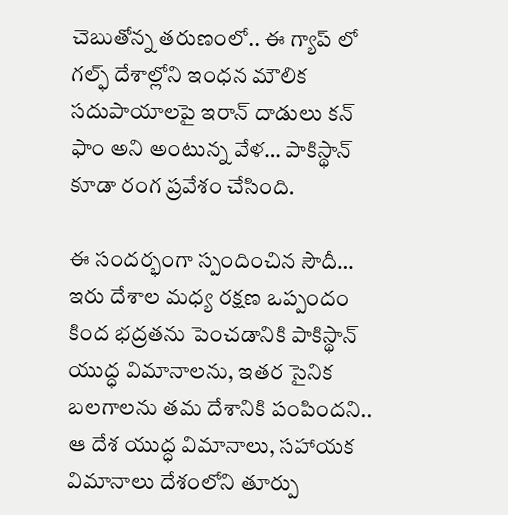చెబుతోన్న తరుణంలో.. ఈ గ్యాప్ లో గల్ఫ్ దేశాల్లోని ఇంధన మౌలిక సదుపాయాలపై ఇరాన్ దాడులు కన్ ఫాం అని అంటున్న వేళ… పాకిస్థాన్ కూడా రంగ ప్రవేశం చేసింది.

ఈ సందర్భంగా స్పందించిన సౌదీ… ఇరు దేశాల మధ్య రక్షణ ఒప్పందం కింద భద్రతను పెంచడానికి పాకిస్థాన్ యుద్ధ విమానాలను, ఇతర సైనిక బలగాలను తమ దేశానికి పంపిందని.. ఆ దేశ యుద్ధ విమానాలు, సహాయక విమానాలు దేశంలోని తూర్పు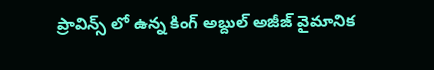ప్రావిన్స్‌ లో ఉన్న కింగ్ అబ్దుల్ అజీజ్ వైమానిక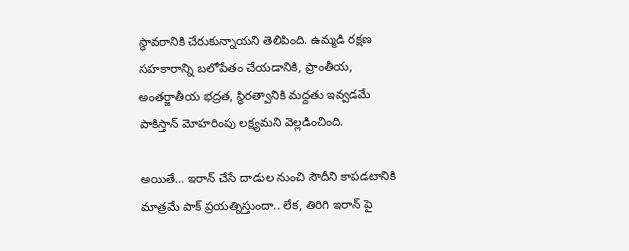స్థావరానికి చేరుకున్నాయని తెలిపింది. ఉమ్మడి రక్షణ సహకారాన్ని బలోపేతం చేయడానికి, ప్రాంతీయ, అంతర్జాతీయ భద్రత, స్థిరత్వానికి మద్దతు ఇవ్వడమే పాకిస్తాన్ మోహరింపు లక్ష్యమని వెల్లడించింది.

అయితే… ఇరాన్ చేసే దాడుల నుంచి సౌదీని కాపడటానికి మాత్రమే పాక్ ప్రయత్నిస్తుందా.. లేక, తిరిగి ఇరాన్ పై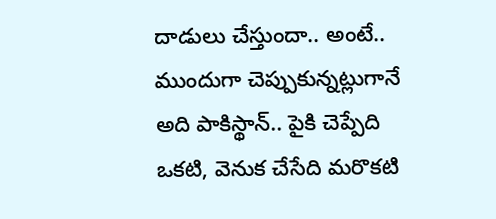దాడులు చేస్తుందా.. అంటే.. ముందుగా చెప్పుకున్నట్లుగానే అది పాకిస్థాన్.. పైకి చెప్పేది ఒకటి, వెనుక చేసేది మరొకటి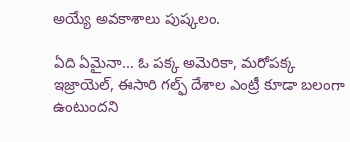అయ్యే అవకాశాలు పుష్కలం.

ఏది ఏమైనా… ఓ పక్క అమెరికా, మరోపక్క ఇజ్రాయెల్, ఈసారి గల్ఫ్ దేశాల ఎంట్రీ కూడా బలంగా ఉంటుందని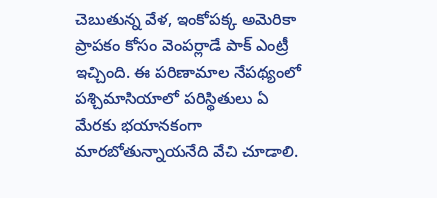చెబుతున్న వేళ, ఇంకోపక్క అమెరికా ప్రాపకం కోసం వెంపర్లాడే పాక్ ఎంట్రీ ఇచ్చింది. ఈ పరిణామాల నేపథ్యంలో పశ్చిమాసియాలో పరిస్థితులు ఏ మేరకు భయానకంగా మారబోతున్నాయనేది వేచి చూడాలి.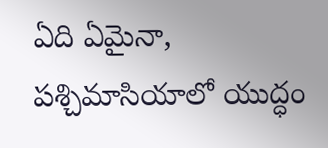ఏది ఏమైనా, పశ్చిమాసియాలో యుద్ధం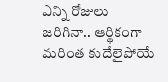ఎన్ని రోజులు జరిగినా.. ఆర్థికంగా మరింత కుదేలైపోయే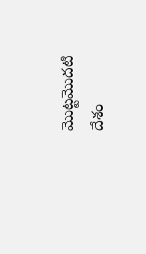మొట్టమొదటి దేశం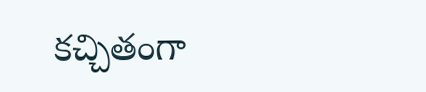కచ్చితంగా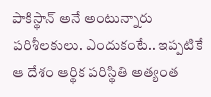పాకిస్థాన్ అనే అంటున్నారు పరిశీలకులు. ఎందుకంటే.. ఇప్పటికే ఆ దేశం ఆర్థిక పరిస్థితి అత్యంత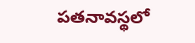పతనావస్థలో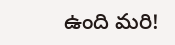ఉంది మరి!